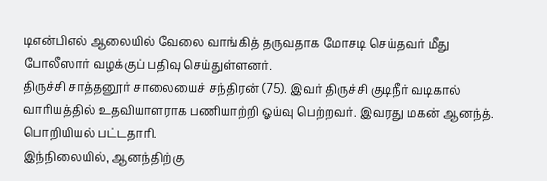டிஎன்பிஎல் ஆலையில் வேலை வாங்கித் தருவதாக மோசடி செய்தவர் மீது போலீஸார் வழக்குப் பதிவு செய்துள்ளனர்.
திருச்சி சாத்தனூர் சாலையைச் சந்திரன் (75). இவர் திருச்சி குடிநீர் வடிகால் வாரியத்தில் உதவியாளராக பணியாற்றி ஓய்வு பெற்றவர். இவரது மகன் ஆனந்த். பொறியியல் பட்டதாரி.
இந்நிலையில், ஆனந்திற்கு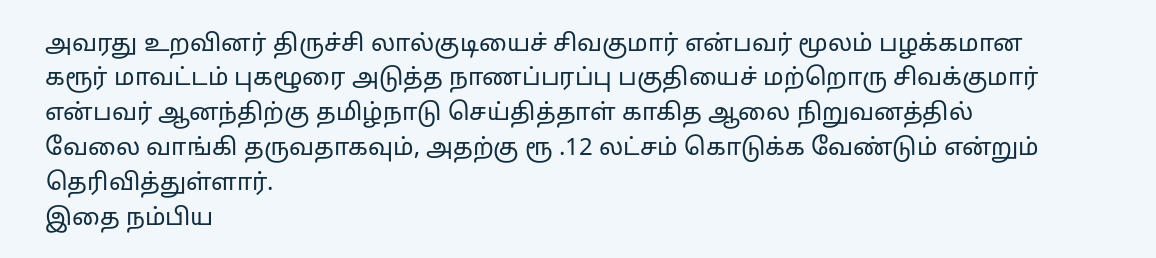அவரது உறவினர் திருச்சி லால்குடியைச் சிவகுமார் என்பவர் மூலம் பழக்கமான கரூர் மாவட்டம் புகழூரை அடுத்த நாணப்பரப்பு பகுதியைச் மற்றொரு சிவக்குமார் என்பவர் ஆனந்திற்கு தமிழ்நாடு செய்தித்தாள் காகித ஆலை நிறுவனத்தில் வேலை வாங்கி தருவதாகவும், அதற்கு ரூ .12 லட்சம் கொடுக்க வேண்டும் என்றும் தெரிவித்துள்ளார்.
இதை நம்பிய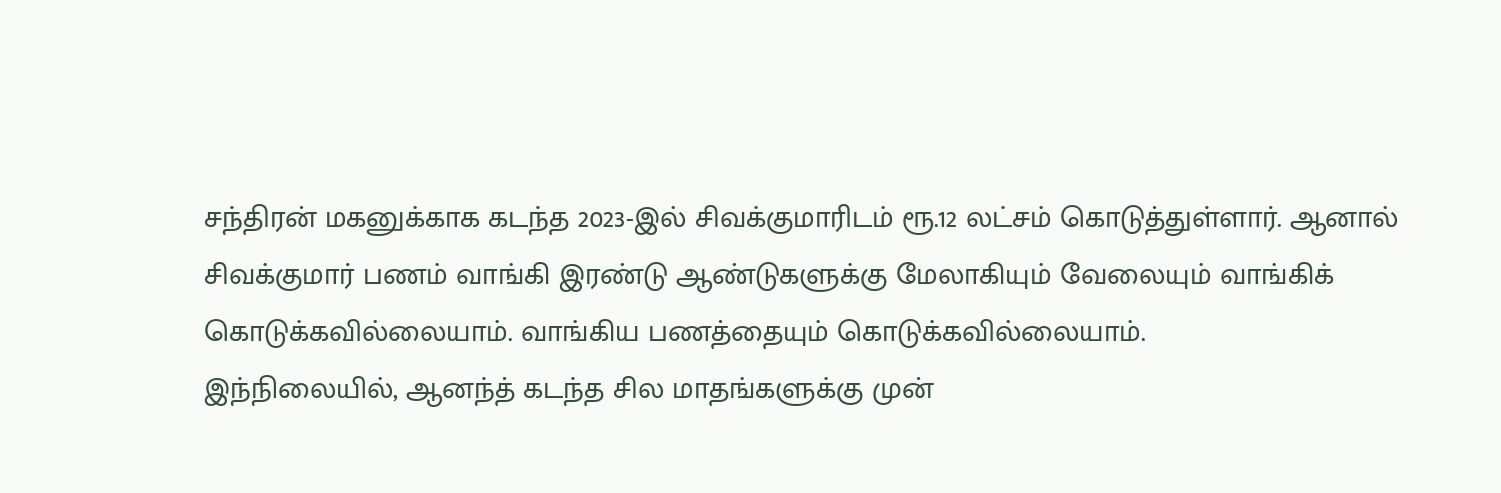சந்திரன் மகனுக்காக கடந்த 2023-இல் சிவக்குமாரிடம் ரூ.12 லட்சம் கொடுத்துள்ளார். ஆனால் சிவக்குமார் பணம் வாங்கி இரண்டு ஆண்டுகளுக்கு மேலாகியும் வேலையும் வாங்கிக் கொடுக்கவில்லையாம். வாங்கிய பணத்தையும் கொடுக்கவில்லையாம்.
இந்நிலையில், ஆனந்த் கடந்த சில மாதங்களுக்கு முன்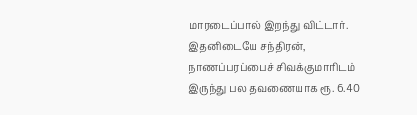மாரடைப்பால் இறந்து விட்டார். இதனிடையே சந்திரன், நாணப்பரப்பைச் சிவக்குமாரிடம் இருந்து பல தவணையாக ரூ. 6.40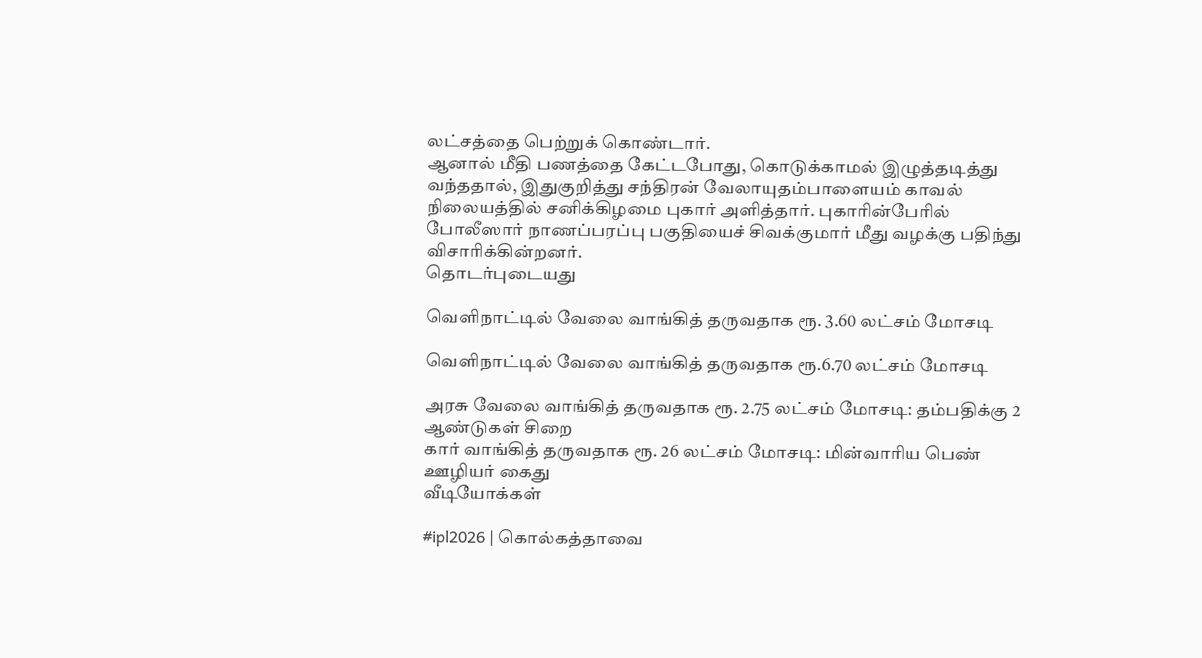லட்சத்தை பெற்றுக் கொண்டார்.
ஆனால் மீதி பணத்தை கேட்டபோது, கொடுக்காமல் இழுத்தடித்து வந்ததால், இதுகுறித்து சந்திரன் வேலாயுதம்பாளையம் காவல் நிலையத்தில் சனிக்கிழமை புகார் அளித்தார். புகாரின்பேரில் போலீஸார் நாணப்பரப்பு பகுதியைச் சிவக்குமார் மீது வழக்கு பதிந்து விசாரிக்கின்றனர்.
தொடர்புடையது

வெளிநாட்டில் வேலை வாங்கித் தருவதாக ரூ. 3.60 லட்சம் மோசடி

வெளிநாட்டில் வேலை வாங்கித் தருவதாக ரூ.6.70 லட்சம் மோசடி

அரசு வேலை வாங்கித் தருவதாக ரூ. 2.75 லட்சம் மோசடி: தம்பதிக்கு 2 ஆண்டுகள் சிறை
கார் வாங்கித் தருவதாக ரூ. 26 லட்சம் மோசடி: மின்வாரிய பெண் ஊழியர் கைது
வீடியோக்கள்

#ipl2026 | கொல்கத்தாவை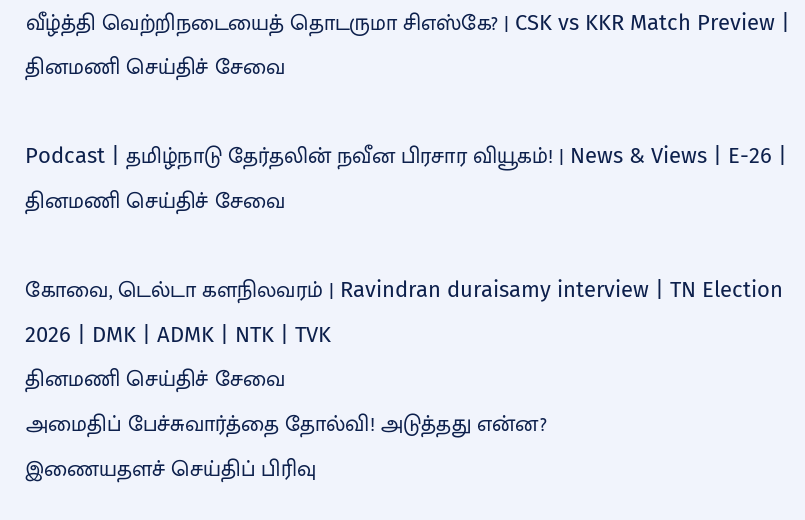வீழ்த்தி வெற்றிநடையைத் தொடருமா சிஎஸ்கே? | CSK vs KKR Match Preview |
தினமணி செய்திச் சேவை

Podcast | தமிழ்நாடு தேர்தலின் நவீன பிரசார வியூகம்! | News & Views | E-26 |
தினமணி செய்திச் சேவை

கோவை, டெல்டா களநிலவரம் | Ravindran duraisamy interview | TN Election 2026 | DMK | ADMK | NTK | TVK
தினமணி செய்திச் சேவை
அமைதிப் பேச்சுவார்த்தை தோல்வி! அடுத்தது என்ன?
இணையதளச் செய்திப் பிரிவு